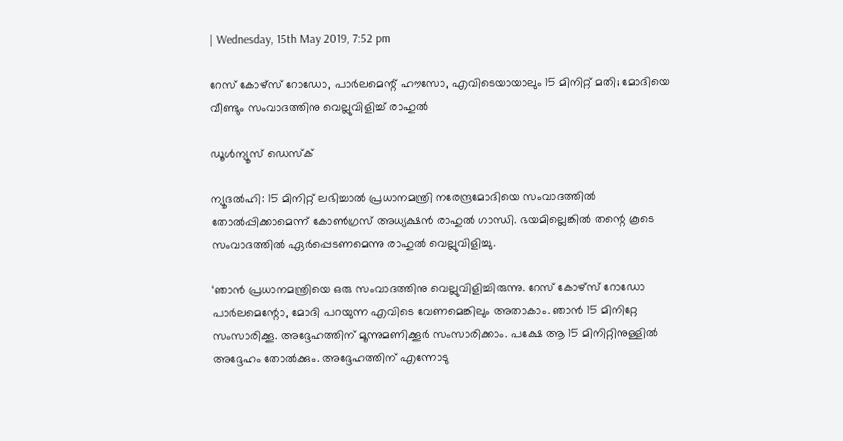| Wednesday, 15th May 2019, 7:52 pm

റേസ് കോഴ്‌സ് റോഡോ, പാര്‍ലമെന്റ് ഹൗസോ, എവിടെയായാലും 15 മിനിറ്റ് മതി; മോദിയെ വീണ്ടും സംവാദത്തിനു വെല്ലുവിളിച്ച് രാഹുല്‍

ഡൂള്‍ന്യൂസ് ഡെസ്‌ക്

ന്യൂദല്‍ഹി: 15 മിനിറ്റ് ലഭിച്ചാല്‍ പ്രധാനമന്ത്രി നരേന്ദ്രമോദിയെ സംവാദത്തില്‍ തോല്‍പ്പിക്കാമെന്ന് കോണ്‍ഗ്രസ് അധ്യക്ഷന്‍ രാഹുല്‍ ഗാന്ധി. ഭയമില്ലെങ്കില്‍ തന്റെ കൂടെ സംവാദത്തില്‍ ഏര്‍പ്പെടണമെന്നു രാഹുല്‍ വെല്ലുവിളിച്ചു.

‘ഞാന്‍ പ്രധാനമന്ത്രിയെ ഒരു സംവാദത്തിനു വെല്ലുവിളിച്ചിരുന്നു. റേസ് കോഴ്‌സ് റോഡോ പാര്‍ലമെന്റോ, മോദി പറയുന്ന എവിടെ വേണമെങ്കിലും അതാകാം. ഞാന്‍ 15 മിനിറ്റേ സംസാരിക്കൂ. അദ്ദേഹത്തിന് മൂന്നുമണിക്കൂര്‍ സംസാരിക്കാം. പക്ഷേ ആ 15 മിനിറ്റിനുള്ളില്‍ അദ്ദേഹം തോല്‍ക്കും. അദ്ദേഹത്തിന് എന്നോടു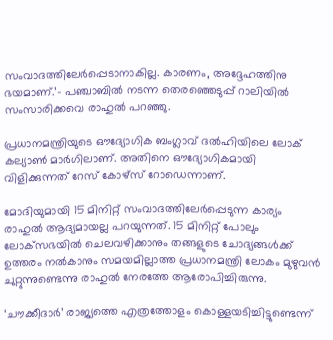സംവാദത്തിലേര്‍പ്പെടാനാകില്ല. കാരണം, അദ്ദേഹത്തിനു ഭയമാണ്.’- പഞ്ചാബില്‍ നടന്ന തെരഞ്ഞെടുപ്പ് റാലിയില്‍ സംസാരിക്കവെ രാഹുല്‍ പറഞ്ഞു.

പ്രധാനമന്ത്രിയുടെ ഔദ്യോഗിക ബംഗ്ലാവ് ദല്‍ഹിയിലെ ലോക് കല്യാണ്‍ മാര്‍ഗിലാണ്. അതിനെ ഔദ്യോഗികമായി വിളിക്കുന്നത് റേസ് കോഴ്‌സ് റോഡെന്നാണ്.

മോദിയുമായി 15 മിനിറ്റ് സംവാദത്തിലേര്‍പ്പെടുന്ന കാര്യം രാഹുല്‍ ആദ്യമായല്ല പറയുന്നത്. 15 മിനിറ്റ് പോലും ലോക്‌സഭയില്‍ ചെലവഴിക്കാനും തങ്ങളുടെ ചോദ്യങ്ങള്‍ക്ക് ഉത്തരം നല്‍കാനും സമയമില്ലാത്ത പ്രധാനമന്ത്രി ലോകം മുഴുവന്‍ ചുറ്റുന്നുണ്ടെന്നു രാഹുല്‍ നേരത്തേ ആരോപിച്ചിരുന്നു.

‘ചൗക്കീദാര്‍’ രാജ്യത്തെ എത്രത്തോളം കൊള്ളയടിച്ചിട്ടുണ്ടെന്ന്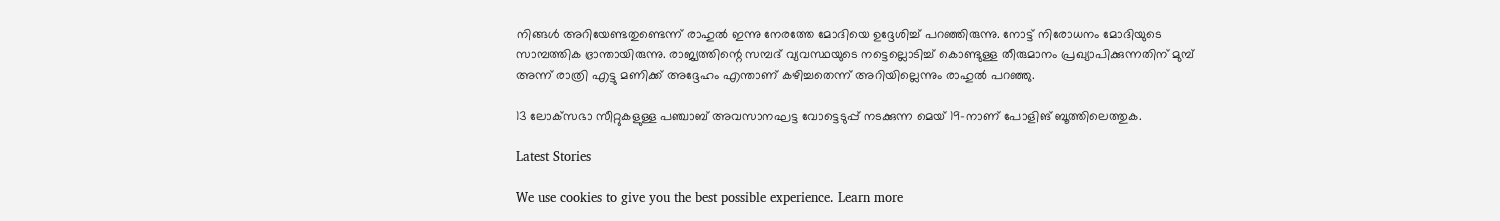നിങ്ങള്‍ അറിയേണ്ടതുണ്ടെന്ന് രാഹുല്‍ ഇന്നു നേരത്തേ മോദിയെ ഉദ്ദേശിച്ച് പറഞ്ഞിരുന്നു. നോട്ട് നിരോധനം മോദിയുടെ സാമ്പത്തിക ഭ്രാന്തായിരുന്നു. രാജ്യത്തിന്റെ സമ്പദ് വ്യവസ്ഥയുടെ നട്ടെല്ലൊടിച്ച് കൊണ്ടുള്ള തീരുമാനം പ്രഖ്യാപിക്കുന്നതിന് മുമ്പ് അന്ന് രാത്രി എട്ടു മണിക്ക് അദ്ദേഹം എന്താണ് കഴിച്ചതെന്ന് അറിയില്ലെന്നും രാഹുല്‍ പറഞ്ഞു.

13 ലോക്‌സഭാ സീറ്റുകളുള്ള പഞ്ചാബ് അവസാനഘട്ട വോട്ടെടുപ്പ് നടക്കുന്ന മെയ് 19-നാണ് പോളിങ് ബൂത്തിലെത്തുക.

Latest Stories

We use cookies to give you the best possible experience. Learn more